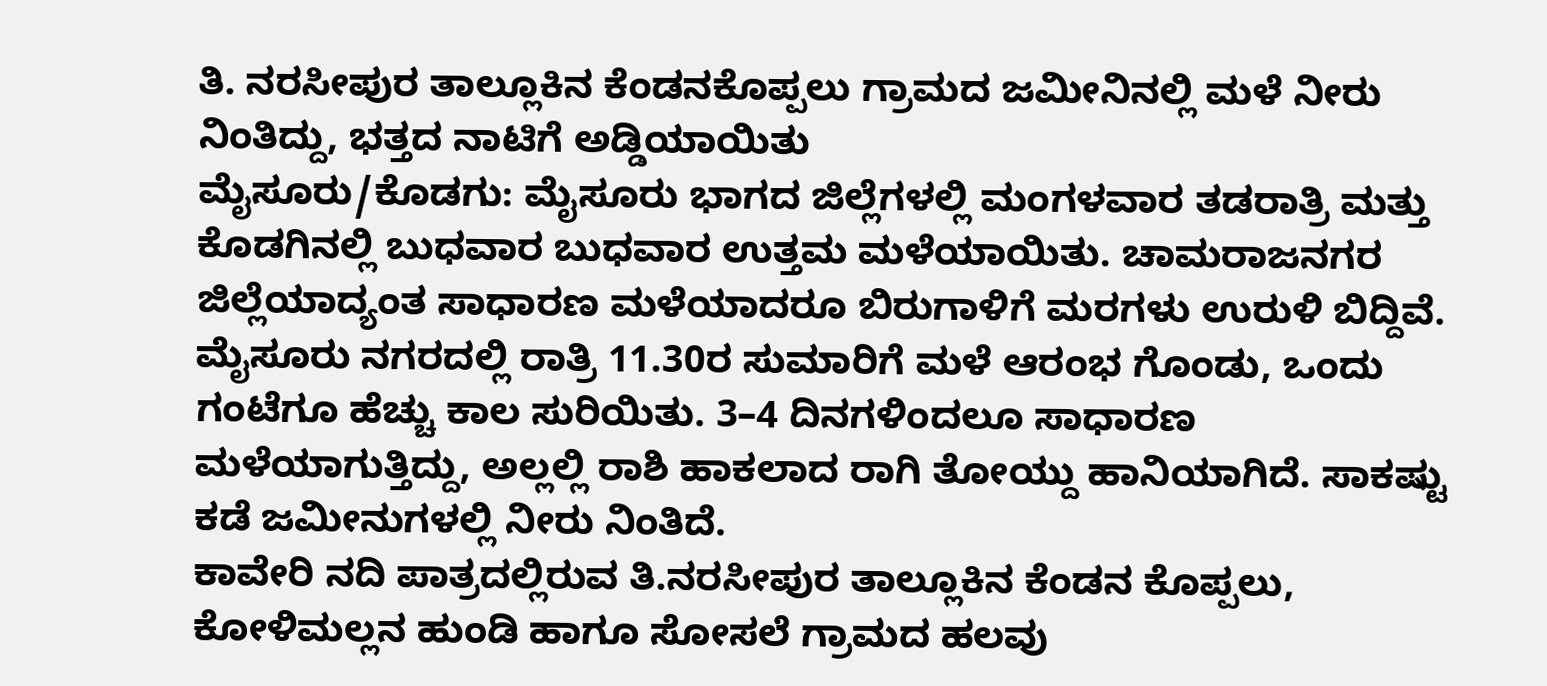ತಿ. ನರಸೀಪುರ ತಾಲ್ಲೂಕಿನ ಕೆಂಡನಕೊಪ್ಪಲು ಗ್ರಾಮದ ಜಮೀನಿನಲ್ಲಿ ಮಳೆ ನೀರು ನಿಂತಿದ್ದು, ಭತ್ತದ ನಾಟಿಗೆ ಅಡ್ಡಿಯಾಯಿತು
ಮೈಸೂರು/ಕೊಡಗು: ಮೈಸೂರು ಭಾಗದ ಜಿಲ್ಲೆಗಳಲ್ಲಿ ಮಂಗಳವಾರ ತಡರಾತ್ರಿ ಮತ್ತು ಕೊಡಗಿನಲ್ಲಿ ಬುಧವಾರ ಬುಧವಾರ ಉತ್ತಮ ಮಳೆಯಾಯಿತು. ಚಾಮರಾಜನಗರ ಜಿಲ್ಲೆಯಾದ್ಯಂತ ಸಾಧಾರಣ ಮಳೆಯಾದರೂ ಬಿರುಗಾಳಿಗೆ ಮರಗಳು ಉರುಳಿ ಬಿದ್ದಿವೆ.
ಮೈಸೂರು ನಗರದಲ್ಲಿ ರಾತ್ರಿ 11.30ರ ಸುಮಾರಿಗೆ ಮಳೆ ಆರಂಭ ಗೊಂಡು, ಒಂದು ಗಂಟೆಗೂ ಹೆಚ್ಚು ಕಾಲ ಸುರಿಯಿತು. 3–4 ದಿನಗಳಿಂದಲೂ ಸಾಧಾರಣ ಮಳೆಯಾಗುತ್ತಿದ್ದು, ಅಲ್ಲಲ್ಲಿ ರಾಶಿ ಹಾಕಲಾದ ರಾಗಿ ತೋಯ್ದು ಹಾನಿಯಾಗಿದೆ. ಸಾಕಷ್ಟು ಕಡೆ ಜಮೀನುಗಳಲ್ಲಿ ನೀರು ನಿಂತಿದೆ.
ಕಾವೇರಿ ನದಿ ಪಾತ್ರದಲ್ಲಿರುವ ತಿ.ನರಸೀಪುರ ತಾಲ್ಲೂಕಿನ ಕೆಂಡನ ಕೊಪ್ಪಲು, ಕೋಳಿಮಲ್ಲನ ಹುಂಡಿ ಹಾಗೂ ಸೋಸಲೆ ಗ್ರಾಮದ ಹಲವು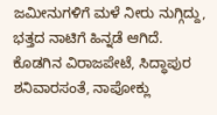ಜಮೀನುಗಳಿಗೆ ಮಳೆ ನೀರು ನುಗ್ಗಿದ್ದು, ಭತ್ತದ ನಾಟಿಗೆ ಹಿನ್ನಡೆ ಆಗಿದೆ.
ಕೊಡಗಿನ ವಿರಾಜಪೇಟೆ, ಸಿದ್ಧಾಪುರ ಶನಿವಾರಸಂತೆ, ನಾಪೋಕ್ಲು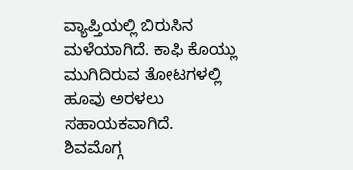ವ್ಯಾಪ್ತಿಯಲ್ಲಿ ಬಿರುಸಿನ ಮಳೆಯಾಗಿದೆ. ಕಾಫಿ ಕೊಯ್ಲು ಮುಗಿದಿರುವ ತೋಟಗಳಲ್ಲಿ ಹೂವು ಅರಳಲು ಸಹಾಯಕವಾಗಿದೆ.
ಶಿವಮೊಗ್ಗ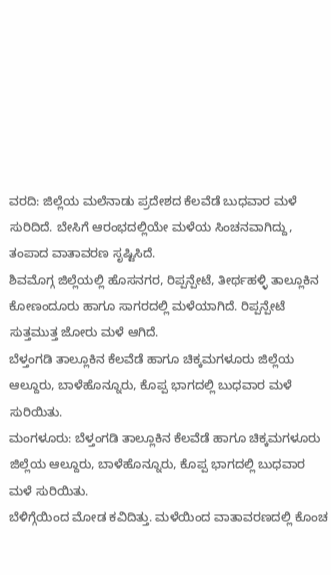ವರದಿ: ಜಿಲ್ಲೆಯ ಮಲೆನಾಡು ಪ್ರದೇಶದ ಕೆಲವೆಡೆ ಬುಧವಾರ ಮಳೆ ಸುರಿದಿದೆ. ಬೇಸಿಗೆ ಆರಂಭದಲ್ಲಿಯೇ ಮಳೆಯ ಸಿಂಚನವಾಗಿದ್ದು, ತಂಪಾದ ವಾತಾವರಣ ಸೃಷ್ಟಿಸಿದೆ.
ಶಿವಮೊಗ್ಗ ಜಿಲ್ಲೆಯಲ್ಲಿ ಹೊಸನಗರ, ರಿಪ್ಪನ್ಪೇಟೆ, ತೀರ್ಥಹಳ್ಳಿ ತಾಲ್ಲೂಕಿನ ಕೋಣಂದೂರು ಹಾಗೂ ಸಾಗರದಲ್ಲಿ ಮಳೆಯಾಗಿದೆ. ರಿಪ್ಪನ್ಪೇಟೆ ಸುತ್ತಮುತ್ತ ಜೋರು ಮಳೆ ಆಗಿದೆ.
ಬೆಳ್ತಂಗಡಿ ತಾಲ್ಲೂಕಿನ ಕೆಲವೆಡೆ ಹಾಗೂ ಚಿಕ್ಕಮಗಳೂರು ಜಿಲ್ಲೆಯ ಆಲ್ದೂರು, ಬಾಳೆಹೊನ್ನೂರು, ಕೊಪ್ಪ ಭಾಗದಲ್ಲಿ ಬುಧವಾರ ಮಳೆ ಸುರಿಯಿತು.
ಮಂಗಳೂರು: ಬೆಳ್ತಂಗಡಿ ತಾಲ್ಲೂಕಿನ ಕೆಲವೆಡೆ ಹಾಗೂ ಚಿಕ್ಕಮಗಳೂರು ಜಿಲ್ಲೆಯ ಆಲ್ದೂರು, ಬಾಳೆಹೊನ್ನೂರು, ಕೊಪ್ಪ ಭಾಗದಲ್ಲಿ ಬುಧವಾರ ಮಳೆ ಸುರಿಯಿತು.
ಬೆಳಿಗ್ಗೆಯಿಂದ ಮೋಡ ಕವಿದಿತ್ತು. ಮಳೆಯಿಂದ ವಾತಾವರಣದಲ್ಲಿ ಕೊಂಚ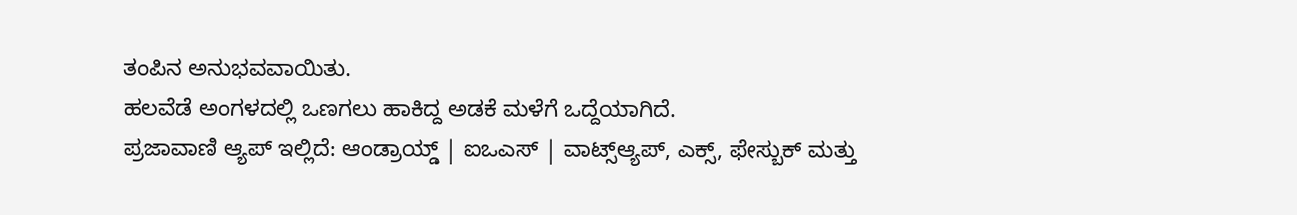ತಂಪಿನ ಅನುಭವವಾಯಿತು.
ಹಲವೆಡೆ ಅಂಗಳದಲ್ಲಿ ಒಣಗಲು ಹಾಕಿದ್ದ ಅಡಕೆ ಮಳೆಗೆ ಒದ್ದೆಯಾಗಿದೆ.
ಪ್ರಜಾವಾಣಿ ಆ್ಯಪ್ ಇಲ್ಲಿದೆ: ಆಂಡ್ರಾಯ್ಡ್ | ಐಒಎಸ್ | ವಾಟ್ಸ್ಆ್ಯಪ್, ಎಕ್ಸ್, ಫೇಸ್ಬುಕ್ ಮತ್ತು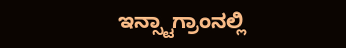ಇನ್ಸ್ಟಾಗ್ರಾಂನಲ್ಲಿ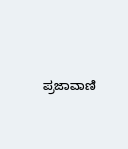ಪ್ರಜಾವಾಣಿ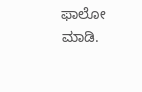ಫಾಲೋ ಮಾಡಿ.